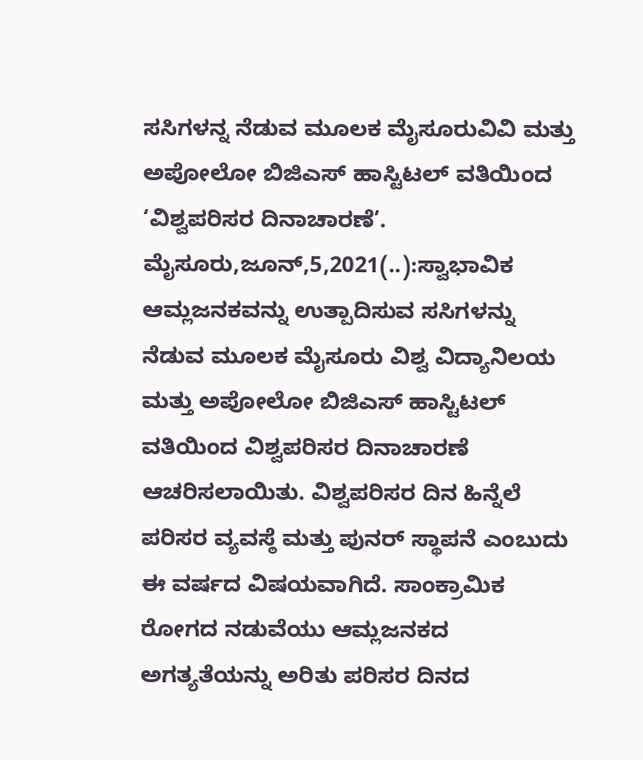ಸಸಿಗಳನ್ನ ನೆಡುವ ಮೂಲಕ ಮೈಸೂರುವಿವಿ ಮತ್ತು ಅಪೋಲೋ ಬಿಜಿಎಸ್ ಹಾಸ್ಟಿಟಲ್ ವತಿಯಿಂದ ‘ವಿಶ್ವಪರಿಸರ ದಿನಾಚಾರಣೆ’. ಮೈಸೂರು,ಜೂನ್,5,2021(..):ಸ್ವಾಭಾವಿಕ ಆಮ್ಲಜನಕವನ್ನು ಉತ್ಪಾದಿಸುವ ಸಸಿಗಳನ್ನು ನೆಡುವ ಮೂಲಕ ಮೈಸೂರು ವಿಶ್ವ ವಿದ್ಯಾನಿಲಯ ಮತ್ತು ಅಪೋಲೋ ಬಿಜಿಎಸ್ ಹಾಸ್ಟಿಟಲ್ ವತಿಯಿಂದ ವಿಶ್ವಪರಿಸರ ದಿನಾಚಾರಣೆ ಆಚರಿಸಲಾಯಿತು. ವಿಶ್ವಪರಿಸರ ದಿನ ಹಿನ್ನೆಲೆ ಪರಿಸರ ವ್ಯವಸ್ಠೆ ಮತ್ತು ಪುನರ್‍ ಸ್ಥಾಪನೆ ಎಂಬುದು ಈ ವರ್ಷದ ವಿಷಯವಾಗಿದೆ. ಸಾಂಕ್ರಾಮಿಕ ರೋಗದ ನಡುವೆಯು ಆಮ್ಲಜನಕದ ಅಗತ್ಯತೆಯನ್ನು ಅರಿತು ಪರಿಸರ ದಿನದ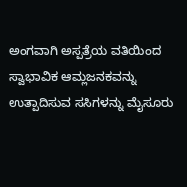ಅಂಗವಾಗಿ ಅಸ್ಪತ್ರೆಯ ವತಿಯಿಂದ ಸ್ವಾಭಾವಿಕ ಆಮ್ಲಜನಕವನ್ನು ಉತ್ಪಾದಿಸುವ ಸಸಿಗಳನ್ನು ಮೈಸೂರು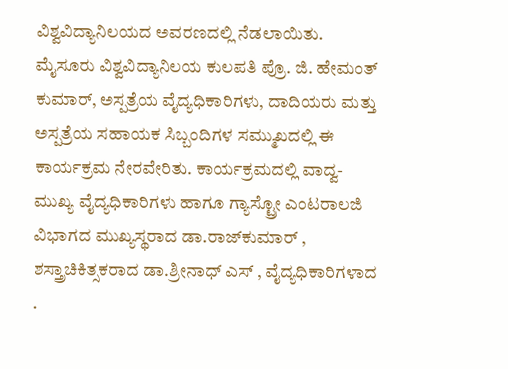ವಿಶ್ವವಿದ್ಯಾನಿಲಯದ ಅವರಣದಲ್ಲಿ ನೆಡಲಾಯಿತು. ಮೈಸೂರು ವಿಶ್ವವಿದ್ಯಾನಿಲಯ ಕುಲಪತಿ ಪ್ರೊ. ಜಿ. ಹೇಮಂತ್ ಕುಮಾರ್, ಅಸ್ಪತ್ರೆಯ ವೈದ್ಯಧಿಕಾರಿಗಳು, ದಾದಿಯರು ಮತ್ತು ಅಸ್ಪತ್ರೆಯ ಸಹಾಯಕ ಸಿಬ್ಬಂದಿಗಳ ಸಮ್ಮುಖದಲ್ಲಿ ಈ ಕಾರ್ಯಕ್ರಮ ನೇರವೇರಿತು. ಕಾರ್ಯಕ್ರಮದಲ್ಲಿ ವಾದ್ವ-ಮುಖ್ಯ ವೈದ್ಯಧಿಕಾರಿಗಳು ಹಾಗೂ ಗ್ಯಾಸ್ಟ್ರೋ ಎಂಟರಾಲಜಿ ವಿಭಾಗದ ಮುಖ್ಯಸ್ಥರಾದ ಡಾ.ರಾಜ್‍ಕುಮಾರ್ , ಶಸ್ತ್ರಾಚಿಕಿತ್ಸಕರಾದ ಡಾ.ಶ್ರೀನಾಧ್ ಎಸ್ , ವೈದ್ಯಧಿಕಾರಿಗಳಾದ .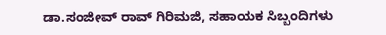ಡಾ.ಸಂಜೀವ್ ರಾವ್ ಗಿರಿಮಜಿ, ಸಹಾಯಕ ಸಿಬ್ಬಂದಿಗಳು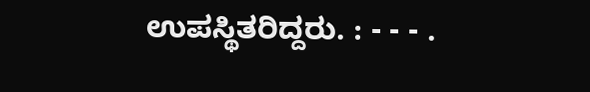ಉಪಸ್ಥಿತರಿದ್ದರು. : - - - .